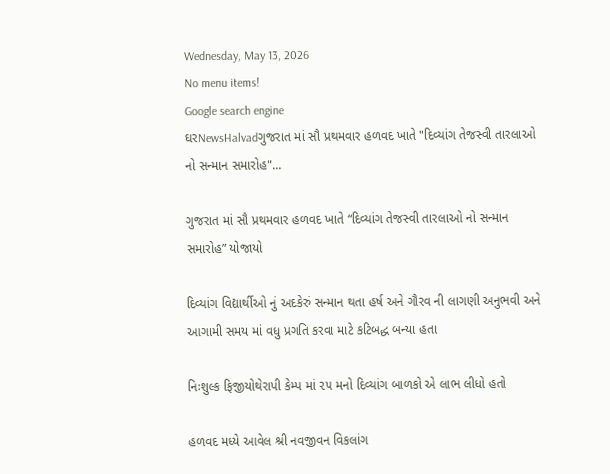Wednesday, May 13, 2026
No menu items!
Google search engine
ઘરNewsHalvadગુજરાત માં સૌ પ્રથમવાર હળવદ ખાતે "દિવ્યાંગ તેજસ્વી તારલાઓ નો સન્માન સમારોહ"...

ગુજરાત માં સૌ પ્રથમવાર હળવદ ખાતે “દિવ્યાંગ તેજસ્વી તારલાઓ નો સન્માન સમારોહ” યોજાયો

દિવ્યાંગ વિદ્યાર્થીઓ નું અદકેરું સન્માન થતા હર્ષ અને ગૌરવ ની લાગણી અનુભવી અને આગામી સમય માં વધુ પ્રગતિ કરવા માટે કટિબદ્ધ બન્યા હતા

નિઃશુલ્ક ફિજીયોથેરાપી કેમ્પ માં ૨૫ મનો દિવ્યાંગ બાળકો એ લાભ લીધો હતો

હળવદ મધ્યે આવેલ શ્રી નવજીવન વિકલાંગ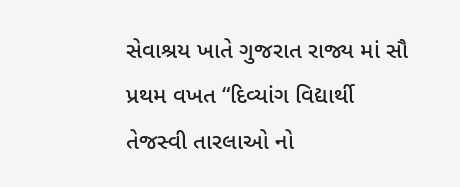સેવાશ્રય ખાતે ગુજરાત રાજ્ય માં સૌ પ્રથમ વખત “દિવ્યાંગ વિદ્યાર્થી તેજસ્વી તારલાઓ નો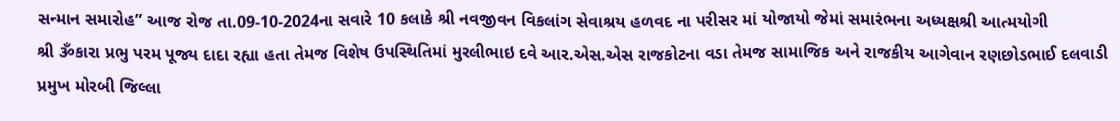સન્માન સમારોહ” આજ રોજ તા.09-10-2024ના સવારે 10 કલાકે શ્રી નવજીવન વિકલાંગ સેવાશ્રય હળવદ ના પરીસર માં યોજાયો જેમાં સમારંભના અધ્યક્ષશ્રી આત્મયોગી
શ્રી ૐકારા પ્રભુ પરમ પૂજ્ય દાદા રહ્યા હતા તેમજ વિશેષ ઉપસ્થિતિમાં મુરલીભાઇ દવે આર.એસ.એસ રાજકોટના વડા તેમજ સામાજિક અને રાજકીય આગેવાન રણછોડભાઈ દલવાડી પ્રમુખ મોરબી જિલ્લા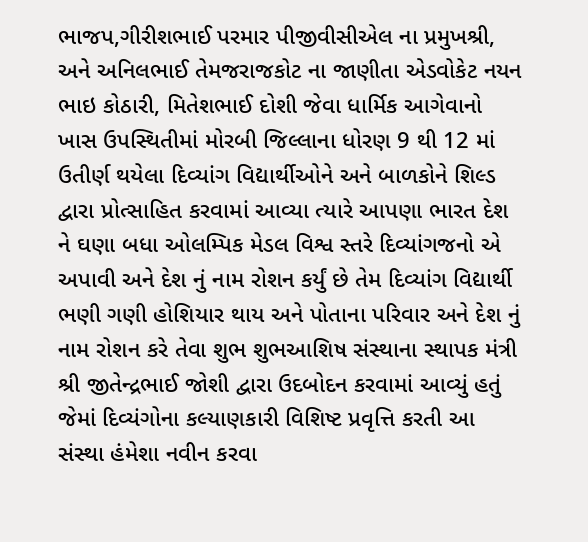ભાજપ,ગીરીશભાઈ પરમાર પીજીવીસીએલ ના પ્રમુખશ્રી, અને અનિલભાઈ તેમજરાજકોટ ના જાણીતા એડવોકેટ નયન ભાઇ કોઠારી, મિતેશભાઈ દોશી જેવા ધાર્મિક આગેવાનો ખાસ ઉપસ્થિતીમાં મોરબી જિલ્લાના ધોરણ 9 થી 12 માં ઉતીર્ણ થયેલા દિવ્યાંગ વિદ્યાર્થીઓને અને બાળકોને શિલ્ડ દ્વારા પ્રોત્સાહિત કરવામાં આવ્યા ત્યારે આપણા ભારત દેશ ને ઘણા બધા ઓલમ્પિક મેડલ વિશ્વ સ્તરે દિવ્યાંગજનો એ અપાવી અને દેશ નું નામ રોશન કર્યું છે તેમ દિવ્યાંગ વિદ્યાર્થી ભણી ગણી હોશિયાર થાય અને પોતાના પરિવાર અને દેશ નું નામ રોશન કરે તેવા શુભ શુભઆશિષ સંસ્થાના સ્થાપક મંત્રી શ્રી જીતેન્દ્રભાઈ જોશી દ્વારા ઉદબોદન કરવામાં આવ્યું હતું જેમાં દિવ્યંગોના કલ્યાણકારી વિશિષ્ટ પ્રવૃત્તિ કરતી આ સંસ્થા હંમેશા નવીન કરવા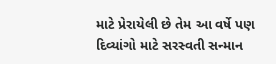માટે પ્રેરાયેલી છે તેમ આ વર્ષે પણ દિવ્યાંગો માટે સરસ્વતી સન્માન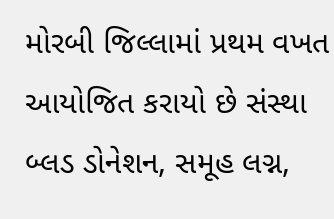મોરબી જિલ્લામાં પ્રથમ વખત આયોજિત કરાયો છે સંસ્થા બ્લડ ડોનેશન, સમૂહ લગ્ન,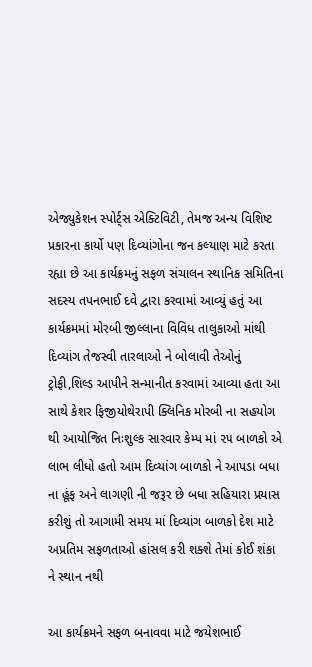એજ્યુકેશન સ્પોર્ટ્સ એક્ટિવિટી, તેમજ અન્ય વિશિષ્ટ પ્રકારના કાર્યો પણ દિવ્યાંગોના જન કલ્યાણ માટે કરતા રહ્યા છે આ કાર્યક્રમનું સફળ સંચાલન સ્થાનિક સમિતિના સદસ્ય તપનભાઈ દવે દ્વારા કરવામાં આવ્યું હતું આ કાર્યક્રમમાં મોરબી જીલ્લાના વિવિધ તાલુકાઓ માંથી દિવ્યાંગ તેજસ્વી તારલાઓ ને બોલાવી તેઓનું ટ્રોફી,શિલ્ડ આપીને સન્માનીત કરવામાં આવ્યા હતા આ સાથે કેશર ફિજીયોથેરાપી ક્લિનિક મોરબી ના સહયોગ થી આયોજિત નિઃશુલ્ક સારવાર કેમ્પ માં ૨૫ બાળકો એ લાભ લીધો હતો આમ દિવ્યાંગ બાળકો ને આપડા બધા ના હૂંફ અને લાગણી ની જરૂર છે બધા સહિયારા પ્રયાસ કરીશું તો આગામી સમય માં દિવ્યાંગ બાળકો દેશ માટે અપ્રતિમ સફળતાઓ હાંસલ કરી શક્શે તેમાં કોઈ શંકા ને સ્થાન નથી

આ કાર્યક્રમને સફળ બનાવવા માટે જયેશભાઈ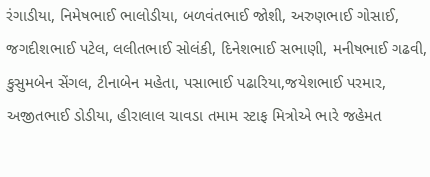રંગાડીયા, નિમેષભાઈ ભાલોડીયા, બળવંતભાઈ જોશી, અરુણભાઈ ગોસાઈ, જગદીશભાઈ પટેલ, લલીતભાઈ સોલંકી, દિનેશભાઈ સભાણી, મનીષભાઈ ગઢવી, કુસુમબેન સેંગલ, ટીનાબેન મહેતા, પસાભાઈ પઢારિયા,જયેશભાઈ પરમાર, અજીતભાઈ ડોડીયા, હીરાલાલ ચાવડા તમામ સ્ટાફ મિત્રોએ ભારે જહેમત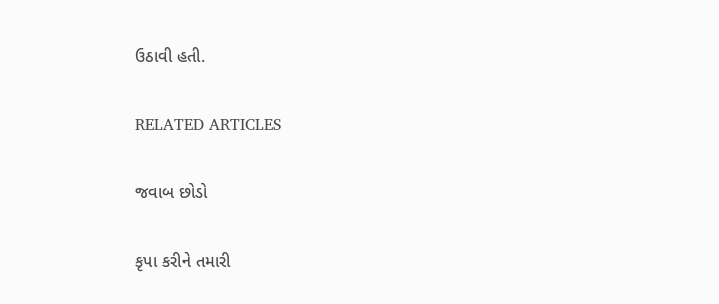ઉઠાવી હતી.

RELATED ARTICLES

જવાબ છોડો

કૃપા કરીને તમારી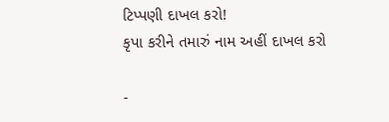ટિપ્પણી દાખલ કરો!
કૃપા કરીને તમારું નામ અહીં દાખલ કરો

-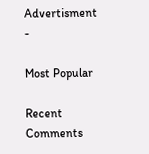Advertisment -

Most Popular

Recent Comments